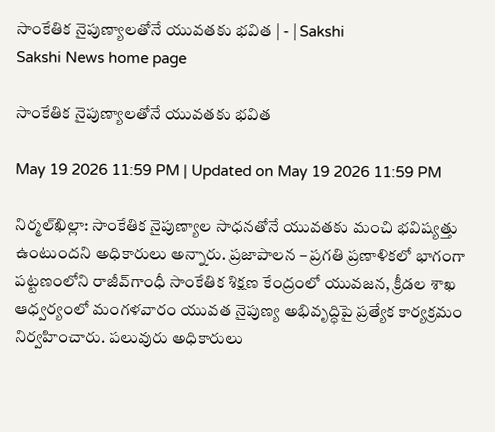సాంకేతిక నైపుణ్యాలతోనే యువతకు భవిత | - | Sakshi
Sakshi News home page

సాంకేతిక నైపుణ్యాలతోనే యువతకు భవిత

May 19 2026 11:59 PM | Updated on May 19 2026 11:59 PM

నిర్మల్‌ఖిల్లా: సాంకేతిక నైపుణ్యాల సాధనతోనే యువతకు మంచి భవిష్యత్తు ఉంటుందని అధికారులు అన్నారు. ప్రజాపాలన – ప్రగతి ప్రణాళికలో భాగంగా పట్టణంలోని రాజీవ్‌గాంధీ సాంకేతిక శిక్షణ కేంద్రంలో యువజన, క్రీడల శాఖ ఆధ్వర్యంలో మంగళవారం యువత నైపుణ్య అభివృద్ధిపై ప్రత్యేక కార్యక్రమం నిర్వహించారు. పలువురు అధికారులు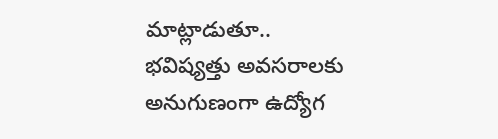మాట్లాడుతూ.. భవిష్యత్తు అవసరాలకు అనుగుణంగా ఉద్యోగ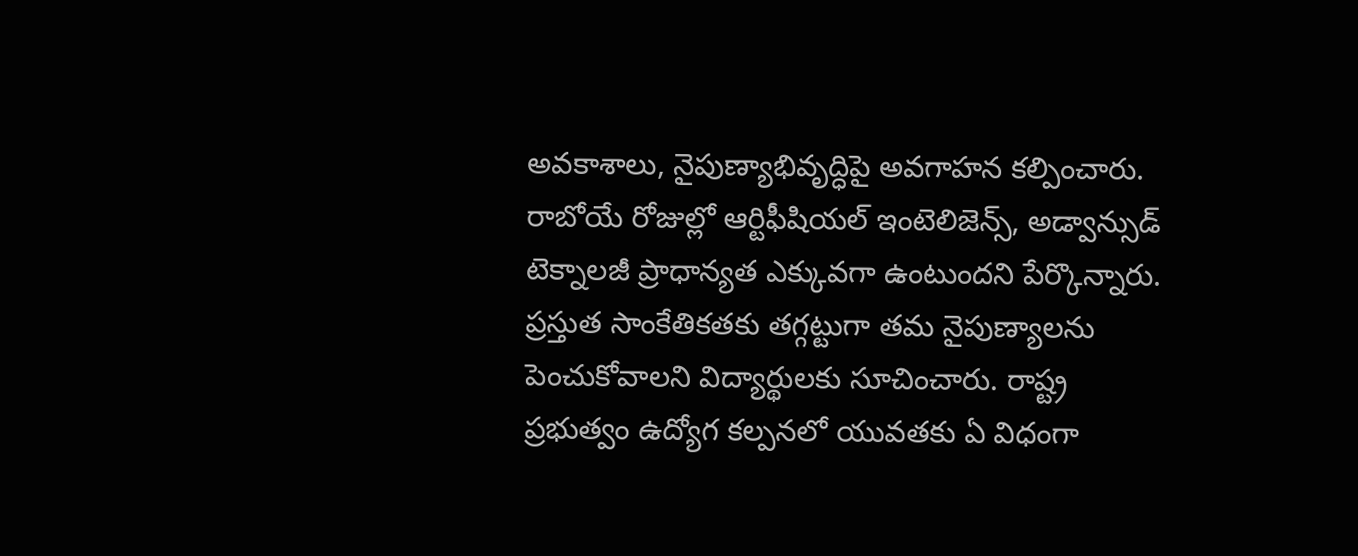అవకాశాలు, నైపుణ్యాభివృద్ధిపై అవగాహన కల్పించారు. రాబోయే రోజుల్లో ఆర్టిఫీషియల్‌ ఇంటెలిజెన్స్‌, అడ్వాన్సుడ్‌ టెక్నాలజీ ప్రాధాన్యత ఎక్కువగా ఉంటుందని పేర్కొన్నారు. ప్రస్తుత సాంకేతికతకు తగ్గట్టుగా తమ నైపుణ్యాలను పెంచుకోవాలని విద్యార్థులకు సూచించారు. రాష్ట్ర ప్రభుత్వం ఉద్యోగ కల్పనలో యువతకు ఏ విధంగా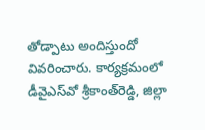తోడ్పాటు అందిస్తుందో వివరించారు. కార్యక్రమంలో డీవైఎస్‌వో శ్రీకాంత్‌రెడ్డి, జిల్లా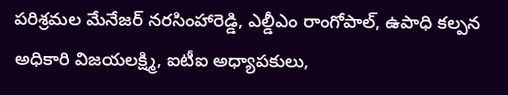పరిశ్రమల మేనేజర్‌ నరసింహారెడ్డి, ఎల్డీఎం రాంగోపాల్‌, ఉపాధి కల్పన అధికారి విజయలక్ష్మి, ఐటీఐ అధ్యాపకులు,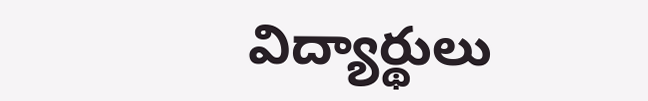విద్యార్థులు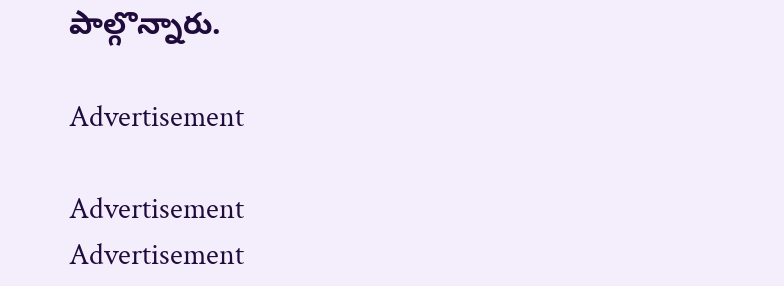పాల్గొన్నారు.

Advertisement

Advertisement
Advertisement